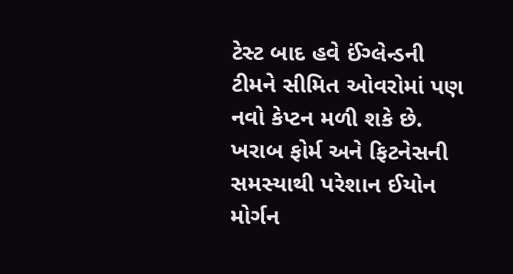ટેસ્ટ બાદ હવે ઈંગ્લેન્ડની ટીમને સીમિત ઓવરોમાં પણ નવો કેપ્ટન મળી શકે છે. ખરાબ ફોર્મ અને ફિટનેસની સમસ્યાથી પરેશાન ઈયોન મોર્ગન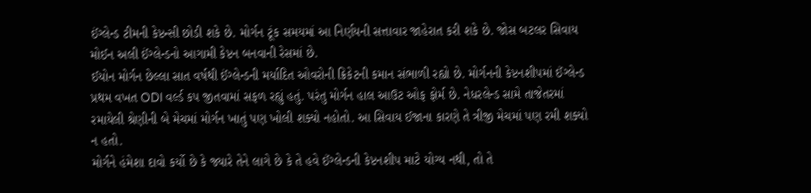ઈંગ્લેન્ડ ટીમની કેપ્ટન્સી છોડી શકે છે. મોર્ગન ટૂંક સમયમાં આ નિર્ણયની સત્તાવાર જાહેરાત કરી શકે છે. જોસ બટલર સિવાય મોઈન અલી ઈંગ્લેન્ડનો આગામી કેપ્ટન બનવાની રેસમાં છે.
ઈયોન મોર્ગન છેલ્લા સાત વર્ષથી ઈંગ્લેન્ડની મર્યાદિત ઓવરોની ક્રિકેટની કમાન સંભાળી રહ્યો છે. મોર્ગનની કેપ્ટનશીપમાં ઈંગ્લેન્ડ પ્રથમ વખત ODI વર્લ્ડ કપ જીતવામાં સફળ રહ્યું હતું. પરંતુ મોર્ગન હાલ આઉટ ઓફ ફોર્મ છે. નેધરલેન્ડ સામે તાજેતરમાં રમાયેલી શ્રેણીની બે મેચમાં મોર્ગન ખાતું પણ ખોલી શક્યો નહોતો. આ સિવાય ઈજાના કારણે તે ત્રીજી મેચમાં પણ રમી શક્યો ન હતો.
મોર્ગને હંમેશા દાવો કર્યો છે કે જ્યારે તેને લાગે છે કે તે હવે ઈંગ્લેન્ડની કેપ્ટનશીપ માટે યોગ્ય નથી, તો તે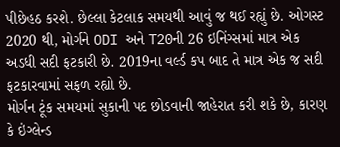પીછેહઠ કરશે. છેલ્લા કેટલાક સમયથી આવું જ થઈ રહ્યું છે. ઓગસ્ટ 2020 થી, મોર્ગને ODI અને T20ની 26 ઇનિંગ્સમાં માત્ર એક અડધી સદી ફટકારી છે. 2019ના વર્લ્ડ કપ બાદ તે માત્ર એક જ સદી ફટકારવામાં સફળ રહ્યો છે.
મોર્ગન ટૂંક સમયમાં સુકાની પદ છોડવાની જાહેરાત કરી શકે છે, કારણ કે ઇંગ્લેન્ડ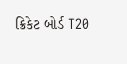ક્રિકેટ બોર્ડ T20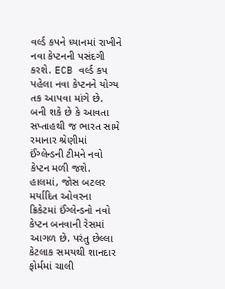વર્લ્ડ કપને ધ્યાનમાં રાખીને નવા કેપ્ટનની પસંદગી કરશે. ECB વર્લ્ડ કપ પહેલા નવા કેપ્ટનને યોગ્ય તક આપવા માંગે છે. બની શકે છે કે આવતા સપ્તાહથી જ ભારત સામે રમાનાર શ્રેણીમાં ઈંગ્લેન્ડની ટીમને નવો કેપ્ટન મળી જશે.
હાલમાં, જોસ બટલર મર્યાદિત ઓવરના ક્રિકેટમાં ઈંગ્લેન્ડનો નવો કેપ્ટન બનવાની રેસમાં આગળ છે. પરંતુ છેલ્લા કેટલાક સમયથી શાનદાર ફોર્મમાં ચાલી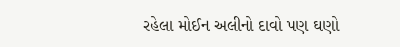રહેલા મોઈન અલીનો દાવો પણ ઘણો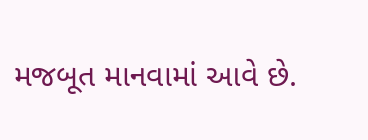મજબૂત માનવામાં આવે છે.